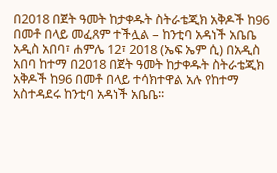በ2018 በጀት ዓመት ከታቀዱት ስትራቴጂክ አቅዶች ከ96 በመቶ በላይ መፈጸም ተችሏል – ከንቲባ አዳነች አቤቤ
አዲስ አበባ፣ ሐምሌ 12፣ 2018 (ኤፍ ኤም ሲ) በአዲስ አበባ ከተማ በ2018 በጀት ዓመት ከታቀዱት ስትራቴጂክ አቅዶች ከ96 በመቶ በላይ ተሳክተዋል አሉ የከተማ አስተዳደሩ ከንቲባ አዳነች አቤቤ፡፡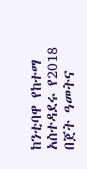ከንቲባዋ የከተማ አስተዳደሩ የ2018 በጀት ዓመትና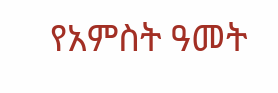የአምስት ዓመት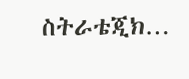ስትራቴጂክ…